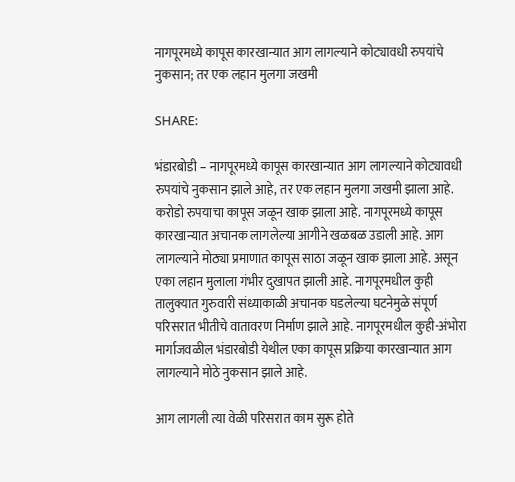नागपूरमध्ये कापूस कारखान्यात आग लागल्याने कोट्यावधी रुपयांचे नुकसान; तर एक लहान मुलगा जखमी

SHARE:

भंडारबोडी – नागपूरमध्ये कापूस कारखान्यात आग लागल्याने कोट्यावधी रुपयांचे नुकसान झाले आहे, तर एक लहान मुलगा जखमी झाला आहे. करोडो रुपयाचा कापूस जळून खाक झाला आहे. नागपूरमध्ये कापूस कारखान्यात अचानक लागलेल्या आगीने खळबळ उडाली आहे. आग लागल्याने मोठ्या प्रमाणात कापूस साठा जळून खाक झाला आहे. असून एका लहान मुलाला गंभीर दुखापत झाली आहे. नागपूरमधील कुही तालुक्यात गुरुवारी संध्याकाळी अचानक घडलेल्या घटनेमुळे संपूर्ण परिसरात भीतीचे वातावरण निर्माण झाले आहे. नागपूरमधील कुही-अंभोरा मार्गाजवळील भंडारबोडी येथील एका कापूस प्रक्रिया कारखान्यात आग लागल्याने मोठे नुकसान झाले आहे.

आग लागली त्या वेळी परिसरात काम सुरू होते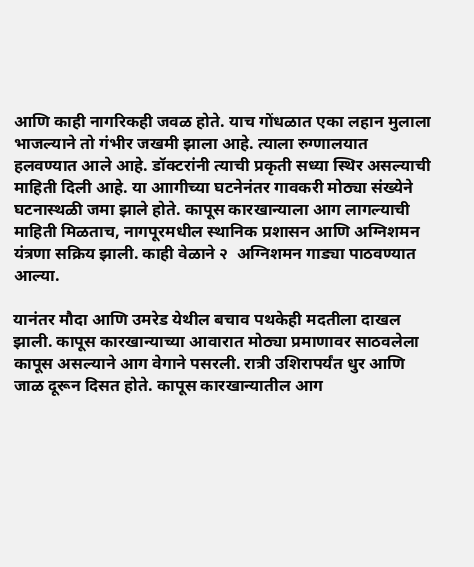आणि काही नागरिकही जवळ होते. याच गोंधळात एका लहान मुलाला भाजल्याने तो गंभीर जखमी झाला आहे. त्याला रुग्णालयात हलवण्यात आले आहे. डॉक्टरांनी त्याची प्रकृती सध्या स्थिर असल्याची माहिती दिली आहे. या आागीच्या घटनेनंतर गावकरी मोठ्या संख्येने घटनास्थळी जमा झाले होते. कापूस कारखान्याला आग लागल्याची माहिती मिळताच, नागपूरमधील स्थानिक प्रशासन आणि अग्निशमन यंत्रणा सक्रिय झाली. काही वेळाने २  अग्निशमन गाड्या पाठवण्यात आल्या.

यानंतर मौदा आणि उमरेड येथील बचाव पथकेही मदतीला दाखल झाली. कापूस कारखान्याच्या आवारात मोठ्या प्रमाणावर साठवलेला कापूस असल्याने आग वेगाने पसरली. रात्री उशिरापर्यंत धुर आणि जाळ दूरून दिसत होते. कापूस कारखान्यातील आग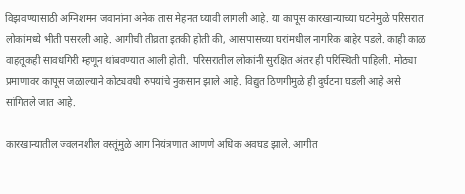विझवण्यासाठी अग्निशमन जवानांना अनेक तास मेहनत घ्यावी लागली आहे. या कापूस कारखान्याच्या घटनेमुळे परिसरात लोकांमध्ये भीती पसरली आहे. आगीची तीव्रता इतकी होती की, आसपासच्या घरांमधील नागरिक बाहेर पडले. काही काळ वाहतूकही सावधगिरी म्हणून थांबवण्यात आली होती. परिसरातील लोकांनी सुरक्षित अंतर ही परिस्थिती पाहिली. मोठ्या प्रमाणावर कापूस जळाल्याने कोट्यवधी रुपयांचे नुकसान झाले आहे. विद्युत ठिणगीमुळे ही दुर्घटना घडली आहे असे सांगितले जात आहे.

कारखान्यातील ज्वलनशील वस्तूंमुळे आग नियंत्रणात आणणे अधिक अवघड झाले. आगीत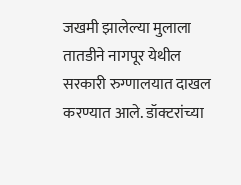जखमी झालेल्या मुलाला तातडीने नागपूर येथील सरकारी रुग्णालयात दाखल करण्यात आले. डॉक्टरांच्या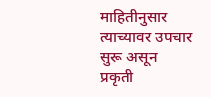माहितीनुसार त्याच्यावर उपचार सुरू असून प्रकृती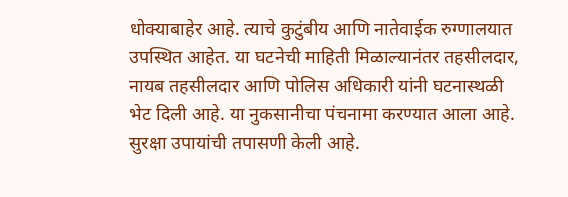धोक्याबाहेर आहे. त्याचे कुटुंबीय आणि नातेवाईक रुग्णालयात उपस्थित आहेत. या घटनेची माहिती मिळाल्यानंतर तहसीलदार, नायब तहसीलदार आणि पोलिस अधिकारी यांनी घटनास्थळी भेट दिली आहे. या नुकसानीचा पंचनामा करण्यात आला आहे. सुरक्षा उपायांची तपासणी केली आहे.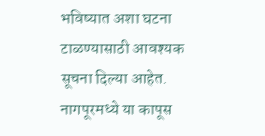भविष्यात अशा घटना टाळण्यासाठी आवश्यक सूचना दिल्या आहेत. नागपूरमध्ये या कापूस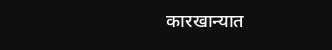कारखान्यात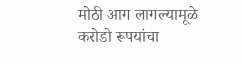मोठी आग लागल्यामूळे करोडो रूपयांचा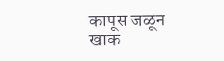कापूस जळून खाक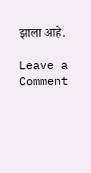झाला आहे.

Leave a Comment